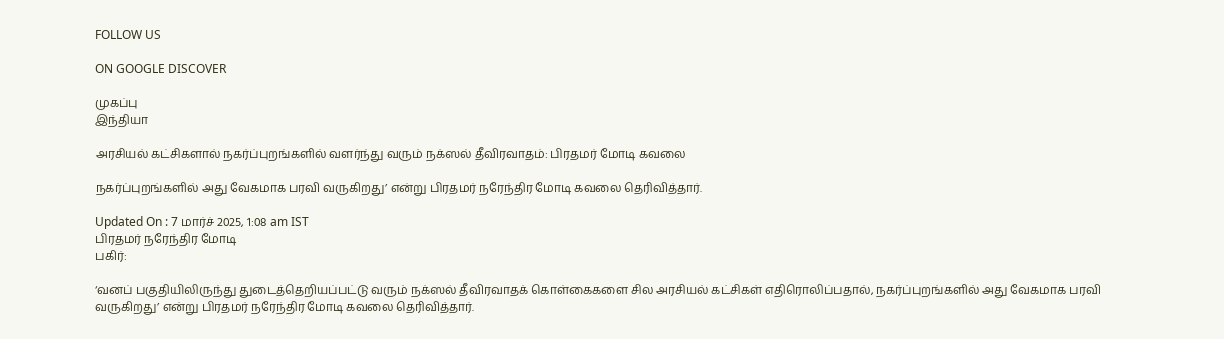FOLLOW US

ON GOOGLE DISCOVER

முகப்பு
இந்தியா

அரசியல் கட்சிகளால் நகர்ப்புறங்களில் வளர்ந்து வரும் நக்ஸல் தீவிரவாதம்: பிரதமர் மோடி கவலை

நகர்ப்புறங்களில் அது வேகமாக பரவி வருகிறது’ என்று பிரதமர் நரேந்திர மோடி கவலை தெரிவித்தார்.

Updated On : 7 மார்ச் 2025, 1:08 am IST
பிரதமர் நரேந்திர மோடி
பகிர்:

‘வனப் பகுதியிலிருந்து துடைத்தெறியப்பட்டு வரும் நக்ஸல் தீவிரவாதக் கொள்கைகளை சில அரசியல் கட்சிகள் எதிரொலிப்பதால், நகர்ப்புறங்களில் அது வேகமாக பரவி வருகிறது’ என்று பிரதமர் நரேந்திர மோடி கவலை தெரிவித்தார்.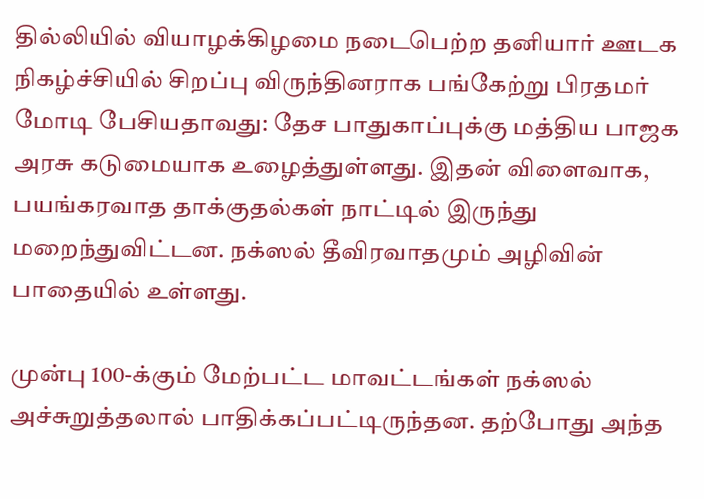தில்லியில் வியாழக்கிழமை நடைபெற்ற தனியார் ஊடக நிகழ்ச்சியில் சிறப்பு விருந்தினராக பங்கேற்று பிரதமர் மோடி பேசியதாவது: தேச பாதுகாப்புக்கு மத்திய பாஜக அரசு கடுமையாக உழைத்துள்ளது. இதன் விளைவாக, பயங்கரவாத தாக்குதல்கள் நாட்டில் இருந்து மறைந்துவிட்டன. நக்ஸல் தீவிரவாதமும் அழிவின் பாதையில் உள்ளது.

முன்பு 100-க்கும் மேற்பட்ட மாவட்டங்கள் நக்ஸல் அச்சுறுத்தலால் பாதிக்கப்பட்டிருந்தன. தற்போது அந்த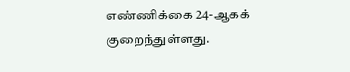எண்ணிக்கை 24-ஆகக் குறைந்துள்ளது.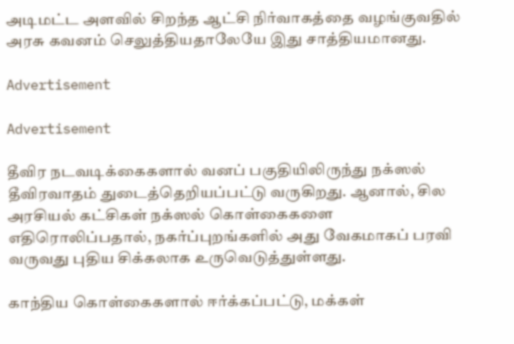அடிமட்ட அளவில் சிறந்த ஆட்சி நிர்வாகத்தை வழங்குவதில் அரசு கவனம் செலுத்தியதாலேயே இது சாத்தியமானது.

Advertisement

Advertisement

தீவிர நடவடிக்கைகளால் வனப் பகுதியிலிருந்து நக்ஸல் தீவிரவாதம் துடைத்தெறியப்பட்டு வருகிறது. ஆனால், சில அரசியல் கட்சிகள் நக்ஸல் கொள்கைகளை எதிரொலிப்பதால், நகர்ப்புறங்களில் அது வேகமாகப் பரவி வருவது புதிய சிக்கலாக உருவெடுத்துள்ளது.

காந்திய கொள்கைகளால் ஈர்க்கப்பட்டு, மக்கள்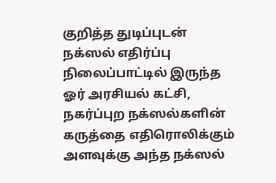குறித்த துடிப்புடன் நக்ஸல் எதிர்ப்பு நிலைப்பாட்டில் இருந்த ஓர் அரசியல் கட்சி, நகர்ப்புற நக்ஸல்களின் கருத்தை எதிரொலிக்கும் அளவுக்கு அந்த நக்ஸல்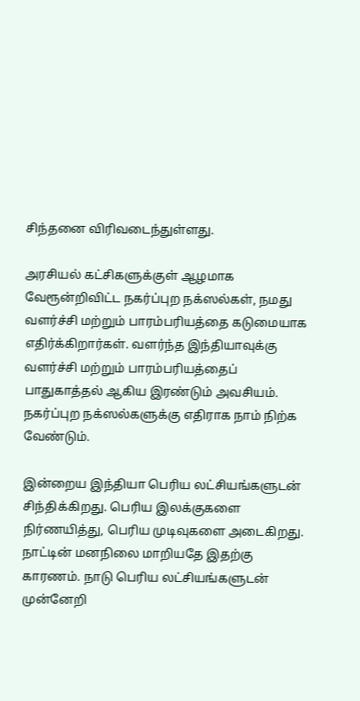சிந்தனை விரிவடைந்துள்ளது.

அரசியல் கட்சிகளுக்குள் ஆழமாக வேரூன்றிவிட்ட நகர்ப்புற நக்ஸல்கள், நமது வளர்ச்சி மற்றும் பாரம்பரியத்தை கடுமையாக எதிர்க்கிறார்கள். வளர்ந்த இந்தியாவுக்கு வளர்ச்சி மற்றும் பாரம்பரியத்தைப் பாதுகாத்தல் ஆகிய இரண்டும் அவசியம். நகர்ப்புற நக்ஸல்களுக்கு எதிராக நாம் நிற்க வேண்டும்.

இன்றைய இந்தியா பெரிய லட்சியங்களுடன் சிந்திக்கிறது. பெரிய இலக்குகளை நிர்ணயித்து, பெரிய முடிவுகளை அடைகிறது. நாட்டின் மனநிலை மாறியதே இதற்கு காரணம். நாடு பெரிய லட்சியங்களுடன் முன்னேறி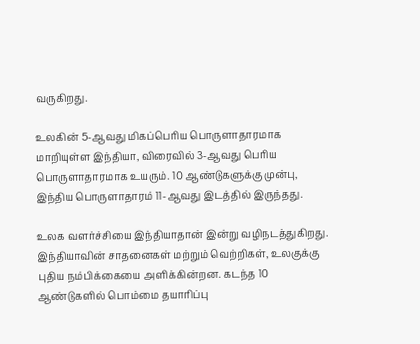வருகிறது.

உலகின் 5-ஆவது மிகப்பெரிய பொருளாதாரமாக மாறியுள்ள இந்தியா, விரைவில் 3-ஆவது பெரிய பொருளாதாரமாக உயரும். 10 ஆண்டுகளுக்கு முன்பு, இந்திய பொருளாதாரம் 11-ஆவது இடத்தில் இருந்தது.

உலக வளர்ச்சியை இந்தியாதான் இன்று வழிநடத்துகிறது. இந்தியாவின் சாதனைகள் மற்றும் வெற்றிகள், உலகுக்கு புதிய நம்பிக்கையை அளிக்கின்றன. கடந்த 10 ஆண்டுகளில் பொம்மை தயாரிப்பு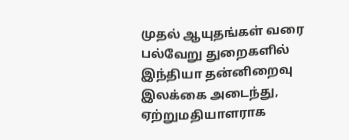முதல் ஆயுதங்கள் வரை பல்வேறு துறைகளில் இந்தியா தன்னிறைவு இலக்கை அடைந்து, ஏற்றுமதியாளராக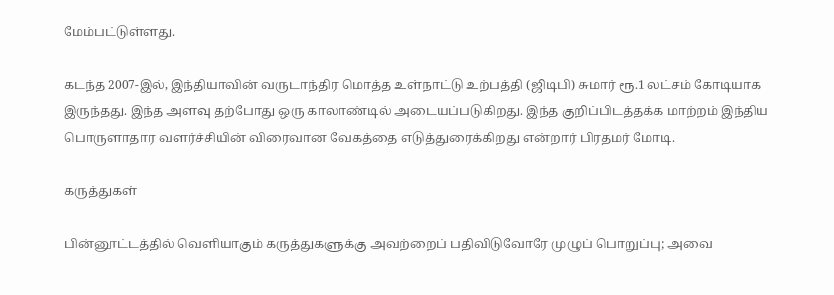மேம்பட்டுள்ளது.

கடந்த 2007-இல், இந்தியாவின் வருடாந்திர மொத்த உள்நாட்டு உற்பத்தி (ஜிடிபி) சுமார் ரூ.1 லட்சம் கோடியாக இருந்தது. இந்த அளவு தற்போது ஒரு காலாண்டில் அடையப்படுகிறது. இந்த குறிப்பிடத்தக்க மாற்றம் இந்திய பொருளாதார வளர்ச்சியின் விரைவான வேகத்தை எடுத்துரைக்கிறது என்றார் பிரதமர் மோடி.

கருத்துகள்

பின்னூட்டத்தில் வெளியாகும் கருத்துகளுக்கு அவற்றைப் பதிவிடுவோரே முழுப் பொறுப்பு; அவை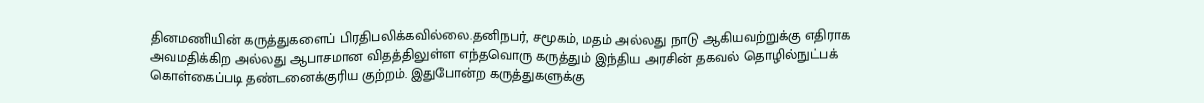தினமணியின் கருத்துகளைப் பிரதிபலிக்கவில்லை.தனிநபர், சமூகம், மதம் அல்லது நாடு ஆகியவற்றுக்கு எதிராக அவமதிக்கிற அல்லது ஆபாசமான விதத்திலுள்ள எந்தவொரு கருத்தும் இந்திய அரசின் தகவல் தொழில்நுட்பக் கொள்கைப்படி தண்டனைக்குரிய குற்றம். இதுபோன்ற கருத்துகளுக்கு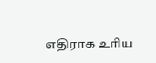எதிராக உரிய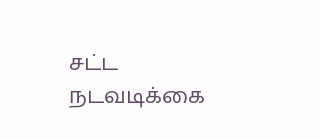சட்ட நடவடிக்கை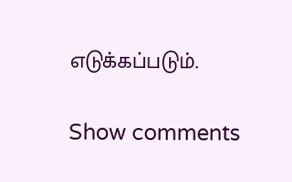எடுக்கப்படும்.

Show comments